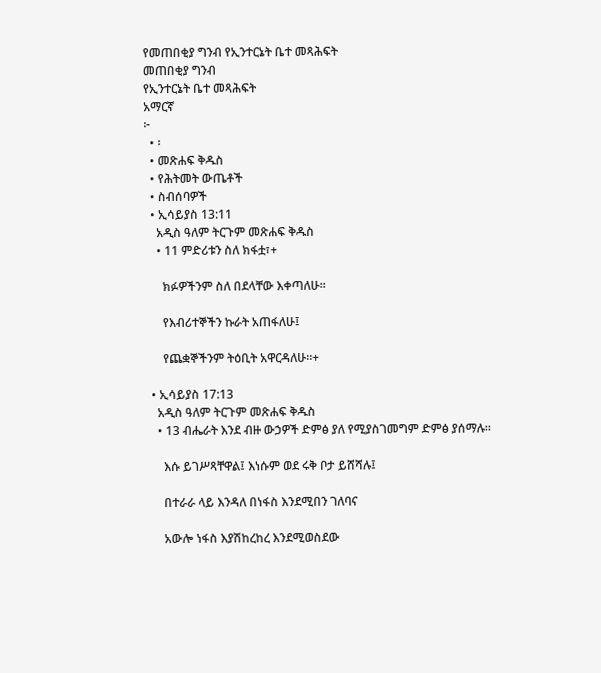የመጠበቂያ ግንብ የኢንተርኔት ቤተ መጻሕፍት
መጠበቂያ ግንብ
የኢንተርኔት ቤተ መጻሕፍት
አማርኛ
፦
  • ፡
  • መጽሐፍ ቅዱስ
  • የሕትመት ውጤቶች
  • ስብሰባዎች
  • ኢሳይያስ 13:11
    አዲስ ዓለም ትርጉም መጽሐፍ ቅዱስ
    • 11 ምድሪቱን ስለ ክፋቷ፣+

      ክፉዎችንም ስለ በደላቸው እቀጣለሁ።

      የእብሪተኞችን ኩራት አጠፋለሁ፤

      የጨቋኞችንም ትዕቢት አዋርዳለሁ።+

  • ኢሳይያስ 17:13
    አዲስ ዓለም ትርጉም መጽሐፍ ቅዱስ
    • 13 ብሔራት እንደ ብዙ ውኃዎች ድምፅ ያለ የሚያስገመግም ድምፅ ያሰማሉ።

      እሱ ይገሥጻቸዋል፤ እነሱም ወደ ሩቅ ቦታ ይሸሻሉ፤

      በተራራ ላይ እንዳለ በነፋስ እንደሚበን ገለባና

      አውሎ ነፋስ እያሽከረከረ እንደሚወስደው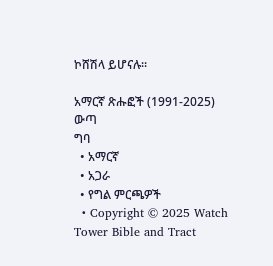ኮሸሽላ ይሆናሉ።

አማርኛ ጽሑፎች (1991-2025)
ውጣ
ግባ
  • አማርኛ
  • አጋራ
  • የግል ምርጫዎች
  • Copyright © 2025 Watch Tower Bible and Tract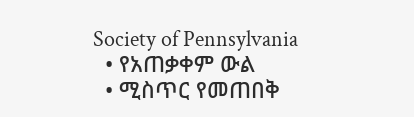Society of Pennsylvania
  • የአጠቃቀም ውል
  • ሚስጥር የመጠበቅ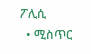ፖሊሲ
  • ሚስጥር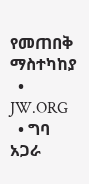የመጠበቅ ማስተካከያ
  • JW.ORG
  • ግባ
አጋራ